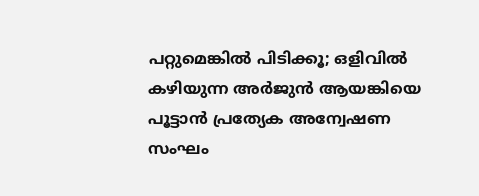പറ്റുമെങ്കില്‍ പിടിക്കൂ; ഒളിവില്‍ കഴിയുന്ന അര്‍ജുന്‍ ആയങ്കിയെ പൂട്ടാന്‍ പ്രത്യേക അന്വേഷണ സംഘം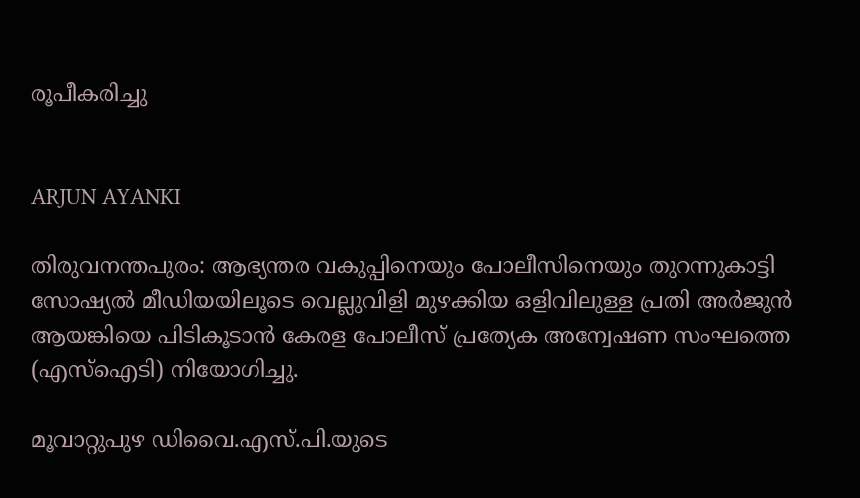രൂപീകരിച്ചു


ARJUN AYANKI

തിരുവനന്തപുരം: ആഭ്യന്തര വകുപ്പിനെയും പോലീസിനെയും തുറന്നുകാട്ടി സോഷ്യല്‍ മീഡിയയിലൂടെ വെല്ലുവിളി മുഴക്കിയ ഒളിവിലുള്ള പ്രതി അര്‍ജുന്‍ ആയങ്കിയെ പിടികൂടാന്‍ കേരള പോലീസ് പ്രത്യേക അന്വേഷണ സംഘത്തെ (എസ്‌ഐടി) നിയോഗിച്ചു.

മൂവാറ്റുപുഴ ഡിവൈ.എസ്.പി.യുടെ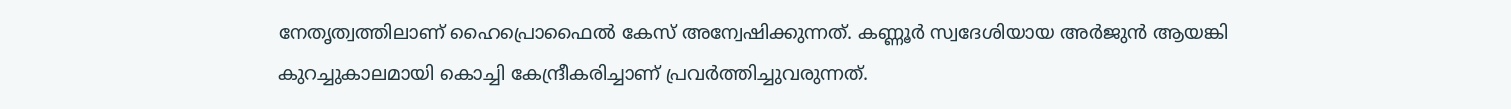നേതൃത്വത്തിലാണ് ഹൈപ്രൊഫൈല്‍ കേസ് അന്വേഷിക്കുന്നത്. കണ്ണൂര്‍ സ്വദേശിയായ അര്‍ജുന്‍ ആയങ്കി കുറച്ചുകാലമായി കൊച്ചി കേന്ദ്രീകരിച്ചാണ് പ്രവര്‍ത്തിച്ചുവരുന്നത്.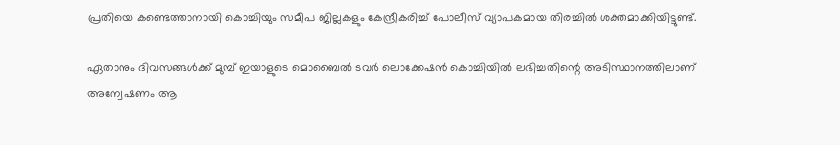പ്രതിയെ കണ്ടെത്താനായി കൊച്ചിയും സമീപ ജില്ലകളും കേന്ദ്രീകരിച്ച് പോലീസ് വ്യാപകമായ തിരച്ചില്‍ ശക്തമാക്കിയിട്ടുണ്ട്.

ഏതാനും ദിവസങ്ങള്‍ക്ക് മുമ്പ് ഇയാളുടെ മൊബൈല്‍ ടവര്‍ ലൊക്കേഷന്‍ കൊച്ചിയില്‍ ലഭിച്ചതിന്റെ അടിസ്ഥാനത്തിലാണ് അന്വേഷണം ആ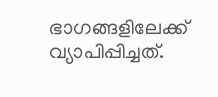ഭാഗങ്ങളിലേക്ക് വ്യാപിപ്പിച്ചത്.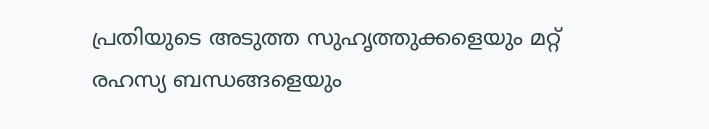പ്രതിയുടെ അടുത്ത സുഹൃത്തുക്കളെയും മറ്റ് രഹസ്യ ബന്ധങ്ങളെയും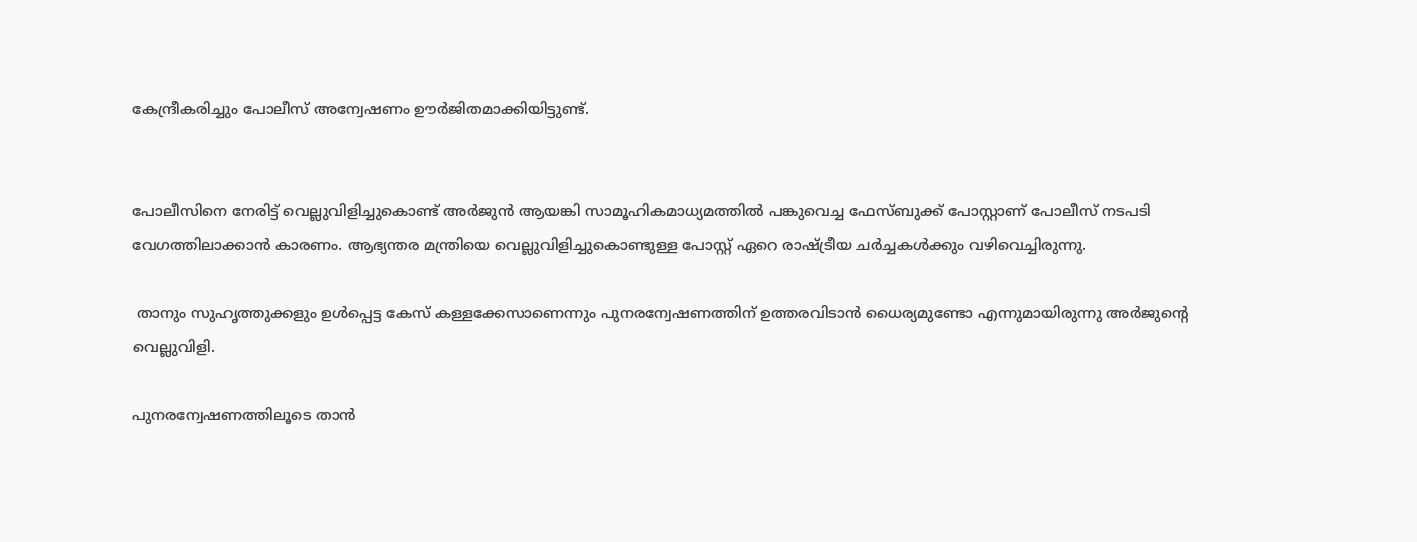കേന്ദ്രീകരിച്ചും പോലീസ് അന്വേഷണം ഊര്‍ജിതമാക്കിയിട്ടുണ്ട്.


പോലീസിനെ നേരിട്ട് വെല്ലുവിളിച്ചുകൊണ്ട് അര്‍ജുന്‍ ആയങ്കി സാമൂഹികമാധ്യമത്തില്‍ പങ്കുവെച്ച ഫേസ്ബുക്ക് പോസ്റ്റാണ് പോലീസ് നടപടി വേഗത്തിലാക്കാന്‍ കാരണം. ആഭ്യന്തര മന്ത്രിയെ വെല്ലുവിളിച്ചുകൊണ്ടുള്ള പോസ്റ്റ് ഏറെ രാഷ്ട്രീയ ചര്‍ച്ചകള്‍ക്കും വഴിവെച്ചിരുന്നു.

 താനും സുഹൃത്തുക്കളും ഉള്‍പ്പെട്ട കേസ് കള്ളക്കേസാണെന്നും പുനരന്വേഷണത്തിന് ഉത്തരവിടാന്‍ ധൈര്യമുണ്ടോ എന്നുമായിരുന്നു അര്‍ജുന്റെ വെല്ലുവിളി.

പുനരന്വേഷണത്തിലൂടെ താന്‍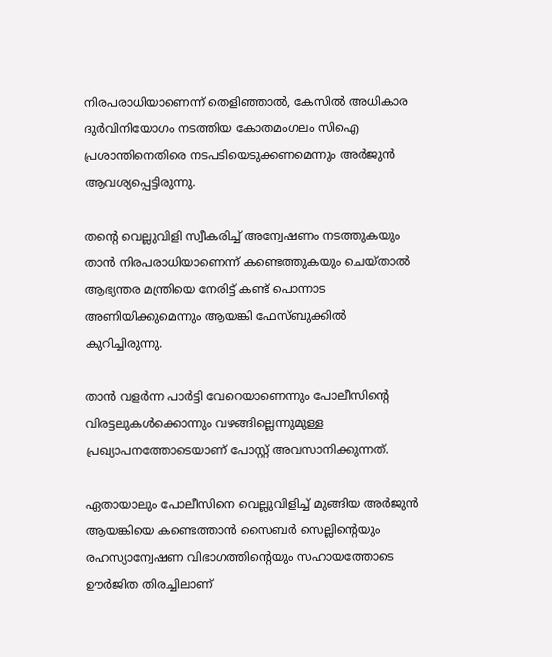നിരപരാധിയാണെന്ന് തെളിഞ്ഞാല്‍, കേസില്‍ അധികാര ദുര്‍വിനിയോഗം നടത്തിയ കോതമംഗലം സിഐ പ്രശാന്തിനെതിരെ നടപടിയെടുക്കണമെന്നും അര്‍ജുന്‍ ആവശ്യപ്പെട്ടിരുന്നു.

തന്റെ വെല്ലുവിളി സ്വീകരിച്ച് അന്വേഷണം നടത്തുകയും താന്‍ നിരപരാധിയാണെന്ന് കണ്ടെത്തുകയും ചെയ്താല്‍ ആഭ്യന്തര മന്ത്രിയെ നേരിട്ട് കണ്ട് പൊന്നാട അണിയിക്കുമെന്നും ആയങ്കി ഫേസ്ബുക്കില്‍ കുറിച്ചിരുന്നു.

താന്‍ വളര്‍ന്ന പാര്‍ട്ടി വേറെയാണെന്നും പോലീസിന്റെ വിരട്ടലുകള്‍ക്കൊന്നും വഴങ്ങില്ലെന്നുമുള്ള പ്രഖ്യാപനത്തോടെയാണ് പോസ്റ്റ് അവസാനിക്കുന്നത്.

ഏതായാലും പോലീസിനെ വെല്ലുവിളിച്ച് മുങ്ങിയ അര്‍ജുന്‍ ആയങ്കിയെ കണ്ടെത്താന്‍ സൈബര്‍ സെല്ലിന്റെയും രഹസ്യാന്വേഷണ വിഭാഗത്തിന്റെയും സഹായത്തോടെ ഊര്‍ജിത തിരച്ചിലാണ്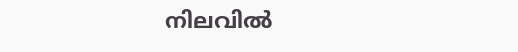നിലവില്‍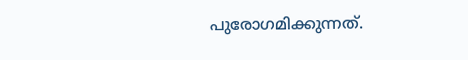പുരോഗമിക്കുന്നത്.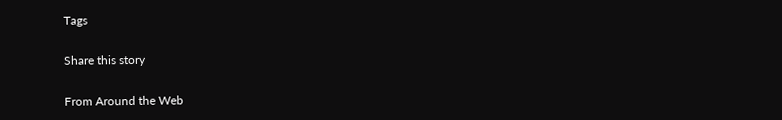Tags

Share this story

From Around the Web